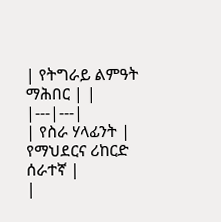| የትግራይ ልምዓት ማሕበር | |
|---|---|
| የስራ ሃላፊንት | የማህደርና ሪከርድ ሰራተኛ |
|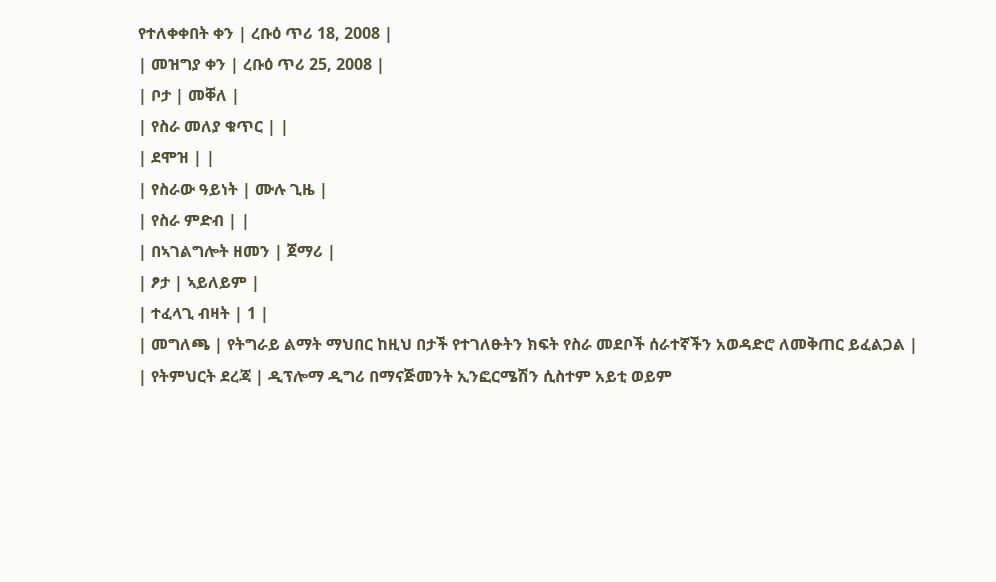የተለቀቀበት ቀን | ረቡዕ ጥሪ 18, 2008 |
| መዝግያ ቀን | ረቡዕ ጥሪ 25, 2008 |
| ቦታ | መቐለ |
| የስራ መለያ ቁጥር | |
| ደሞዝ | |
| የስራው ዓይነት | ሙሉ ጊዜ |
| የስራ ምድብ | |
| በኣገልግሎት ዘመን | ጀማሪ |
| ፆታ | ኣይለይም |
| ተፈላጊ ብዛት | 1 |
| መግለጫ | የትግራይ ልማት ማህበር ከዚህ በታች የተገለፁትን ክፍት የስራ መደቦች ሰራተኛችን አወዳድሮ ለመቅጠር ይፈልጋል |
| የትምህርት ደረጃ | ዲፕሎማ ዲግሪ በማናጅመንት ኢንፎርሜሽን ሲስተም አይቲ ወይም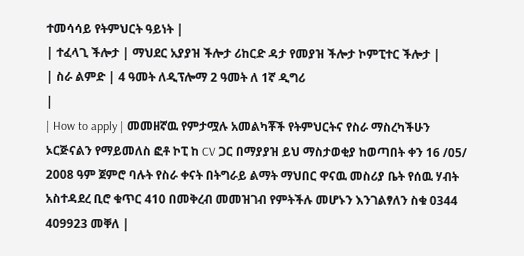ተመሳሳይ የትምህርት ዓይነት |
| ተፈላጊ ችሎታ | ማህደር አያያዝ ችሎታ ሪከርድ ዳታ የመያዝ ችሎታ ኮምፒተር ችሎታ |
| ስራ ልምድ | 4 ዓመት ለዲፕሎማ 2 ዓመት ለ 1ኛ ዲግሪ
|
| How to apply | መመዘኛዉ የምታሟሉ አመልካቾች የትምህርትና የስራ ማስረካችሁን ኦርጅናልን የማይመለስ ፎቶ ኮፒ ከ CV ጋር በማያያዝ ይህ ማስታወቂያ ከወጣበት ቀን 16 /05/ 2008 ዓም ጀምሮ ባሉት የስራ ቀናት በትግራይ ልማት ማህበር ዋናዉ መስሪያ ቤት የሰዉ ሃብት አስተዳደረ ቢሮ ቁጥር 410 በመቅረብ መመዝገብ የምትችሉ መሆኑን እንገልፃለን ስቁ 0344 409923 መቐለ |